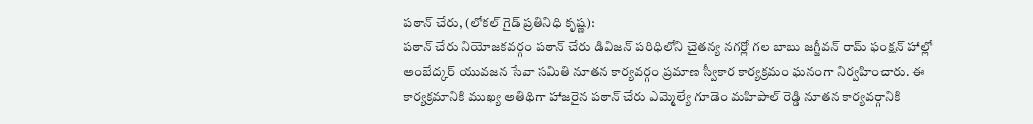పఠాన్ చేరు, (లోకల్ గైడ్ ప్రతినిధి కృష్ణ):
పఠాన్ చేరు నియోజకవర్గం పఠాన్ చేరు డివిజన్ పరిధిలోని చైతన్య నగర్లో గల బాబు జగ్జీవన్ రామ్ ఫంక్షన్ హాల్లో అంబేద్కర్ యువజన సేవా సమితి నూతన కార్యవర్గం ప్రమాణ స్వీకార కార్యక్రమం ఘనంగా నిర్వహించారు. ఈ కార్యక్రమానికి ముఖ్య అతిథిగా హాజరైన పఠాన్ చేరు ఎమ్మెల్యే గూడెం మహిపాల్ రెడ్డి నూతన కార్యవర్గానికి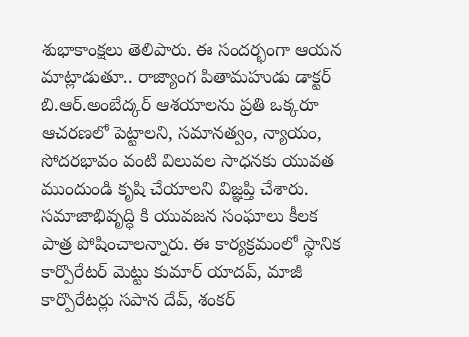శుభాకాంక్షలు తెలిపారు. ఈ సందర్భంగా ఆయన మాట్లాడుతూ.. రాజ్యాంగ పితామహుడు డాక్టర్ బి.ఆర్.అంబేద్కర్ ఆశయాలను ప్రతి ఒక్కరూ ఆచరణలో పెట్టాలని, సమానత్వం, న్యాయం, సోదరభావం వంటి విలువల సాధనకు యువత ముందుండి కృషి చేయాలని విజ్ఞప్తి చేశారు. సమాజాభివృద్ధి కి యువజన సంఘాలు కీలక పాత్ర పోషించాలన్నారు. ఈ కార్యక్రమంలో స్థానిక కార్పొరేటర్ మెట్టు కుమార్ యాదవ్, మాజీ కార్పొరేటర్లు సపాన దేవ్, శంకర్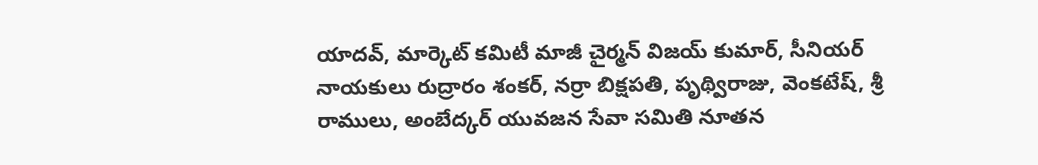యాదవ్, మార్కెట్ కమిటీ మాజీ చైర్మన్ విజయ్ కుమార్, సీనియర్ నాయకులు రుద్రారం శంకర్, నర్రా బిక్షపతి, పృథ్విరాజు, వెంకటేష్, శ్రీ రాములు, అంబేద్కర్ యువజన సేవా సమితి నూతన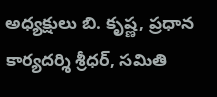అధ్యక్షులు బి. కృష్ణ, ప్రధాన కార్యదర్శి శ్రీధర్, సమితి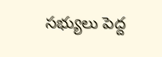సభ్యులు పెద్ద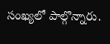సంఖ్యలో పాల్గొన్నారు.